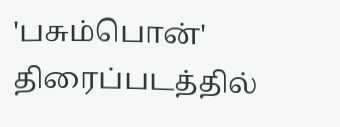'பசும்பொன்' திரைப்படத்தில்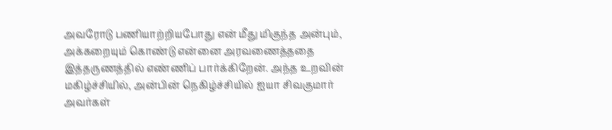அவரோடு பணியாற்றியபோது என் மீது மிகுந்த அன்பும், அக்கறையும் கொண்டு என்னை அரவணைத்ததை இத்தருணத்தில் எண்ணிப் பார்க்கிறேன். அந்த உறவின் மகிழ்ச்சியில், அன்பின் நெகிழ்ச்சியில் ஐயா சிவகுமார் அவர்கள்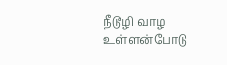நீடூழி வாழ உள்ளன்போடு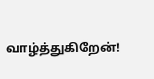வாழ்த்துகிறேன்!